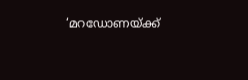‘മറ‍ഡോണയ്ക്ക്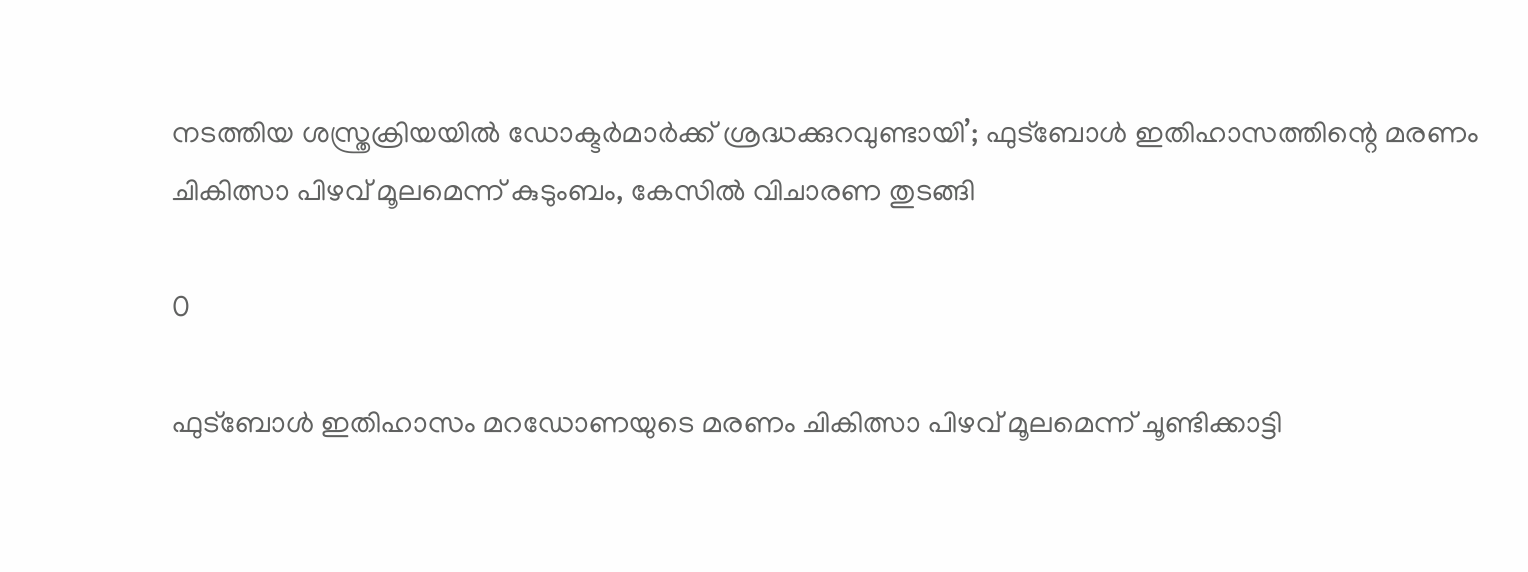നടത്തിയ ശസ്ത്രക്രിയയില്‍ ഡോക്ടര്‍മാര്‍ക്ക് ശ്രദ്ധക്കുറവുണ്ടായി’; ഫുട്ബോള്‍ ഇതിഹാസത്തിന്റെ മരണം ചികിത്സാ പിഴവ് മൂലമെന്ന് കുടുംബം, കേസിൽ വിചാരണ തുടങ്ങി

0

ഫുട്ബോള്‍ ഇതിഹാസം മറ‍ഡോണയുടെ മരണം ചികിത്സാ പിഴവ് മൂലമെന്ന് ചൂണ്ടിക്കാട്ടി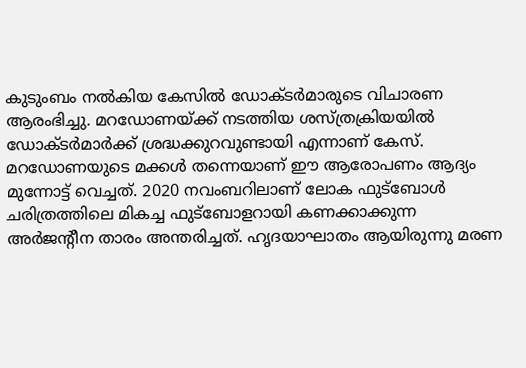കുടുംബം നൽകിയ കേസിൽ ഡോക്ടര്‍മാരുടെ വിചാരണ ആരംഭിച്ചു. മറ‍ഡോണയ്ക്ക് നടത്തിയ ശസ്ത്രക്രിയയില്‍ ഡോക്ടര്‍മാര്‍ക്ക് ശ്രദ്ധക്കുറവുണ്ടായി എന്നാണ് കേസ്. മറഡോണയുടെ മക്കൾ തന്നെയാണ് ഈ ആരോപണം ആദ്യം മുന്നോട്ട് വെച്ചത്. 2020 നവംബറിലാണ് ലോക ഫുട്ബോൾ ചരിത്രത്തിലെ മികച്ച ഫുട്‍ബോളറായി കണക്കാക്കുന്ന അർജന്റീന താരം അന്തരിച്ചത്. ഹൃദയാഘാതം ആയിരുന്നു മരണ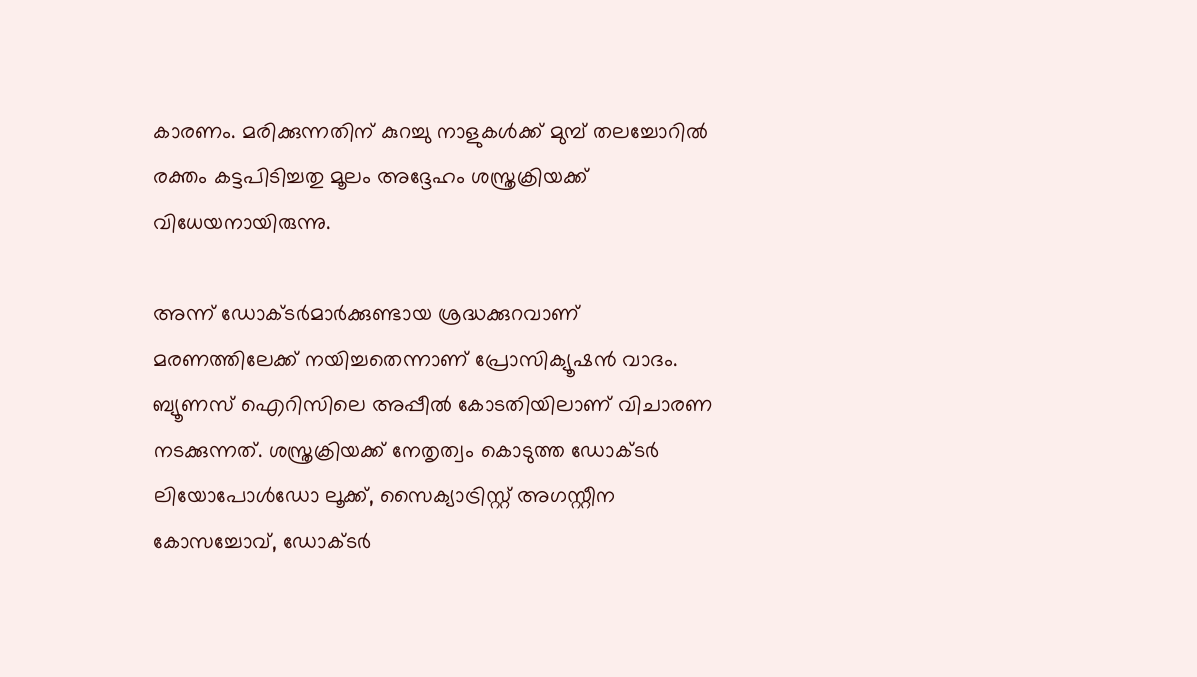കാരണം. മരിക്കുന്നതിന് കുറച്ചു നാളുകള്‍ക്ക് മുമ്പ് തലച്ചോറില്‍ രക്തം കട്ടപിടിച്ചതു മൂലം അദ്ദേഹം ശസ്ത്രക്രിയക്ക് വിധേയനായിരുന്നു.

അന്ന് ഡോക്ടര്‍മാര്‍ക്കുണ്ടായ ശ്രദ്ധക്കുറവാണ് മരണത്തിലേക്ക് നയിച്ചതെന്നാണ് പ്രോസിക്യൂഷന്‍ വാദം. ബ്യൂണസ് ഐറിസിലെ അപ്പീൽ കോടതിയിലാണ് വിചാരണ നടക്കുന്നത്. ശസ്ത്രക്രിയക്ക് നേതൃത്വം കൊടുത്ത ഡോക്ടര്‍ ലിയോപോള്‍ഡോ ലൂക്ക്, സൈക്യാട്രിസ്റ്റ് അഗസ്റ്റീന കോസച്ചോവ്, ഡോക്ടര്‍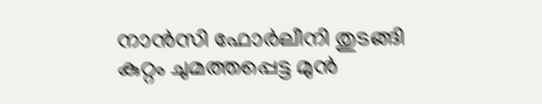നാന്‍സി ഫോര്‍ലീനി തുടങ്ങി കുറ്റം ചുമത്തപ്പെട്ട മുൻ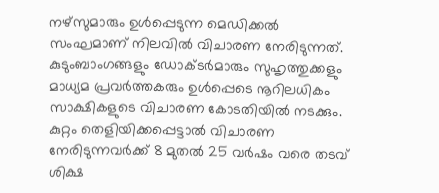നഴ്‌സുമാരും ഉ‍ള്‍പ്പെടുന്ന മെഡിക്കല്‍ സംഘമാണ് നിലവിൽ വിചാരണ നേരിടുന്നത്. കുടുംബാംഗങ്ങളും ഡോക്ടർമാരും സുഹൃത്തുക്കളും മാധ്യമ പ്രവർത്തകരും ഉള്‍പ്പെടെ നൂറിലധികം സാക്ഷികളുടെ വിചാരണ കോടതിയിൽ നടക്കും. കുറ്റം തെളിയിക്കപ്പെട്ടാൽ വിചാരണ നേരിടുന്നവര്‍ക്ക് 8 മുതൽ 25 വർഷം വരെ തടവ് ശിക്ഷ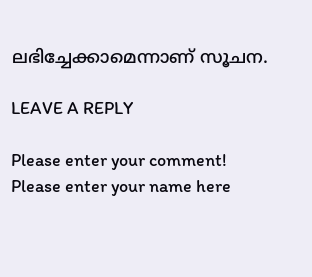ലഭിച്ചേക്കാമെന്നാണ് സൂചന.

LEAVE A REPLY

Please enter your comment!
Please enter your name here